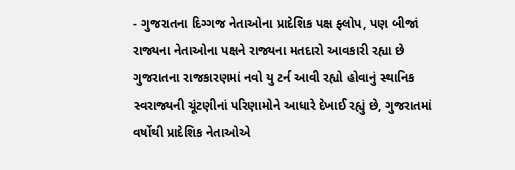- ગુજરાતના દિગ્ગજ નેતાઓના પ્રાદેશિક પક્ષ ફ્લોપ, પણ બીજાં રાજ્યના નેતાઓના પક્ષને રાજ્યના મતદારો આવકારી રહ્યા છે
ગુજરાતના રાજકારણમાં નવો યુ ટર્ન આવી રહ્યો હોવાનું સ્થાનિક સ્વરાજ્યની ચૂંટણીનાં પરિણામોને આધારે દેખાઈ રહ્યું છે, ગુજરાતમાં વર્ષોથી પ્રાદેશિક નેતાઓએ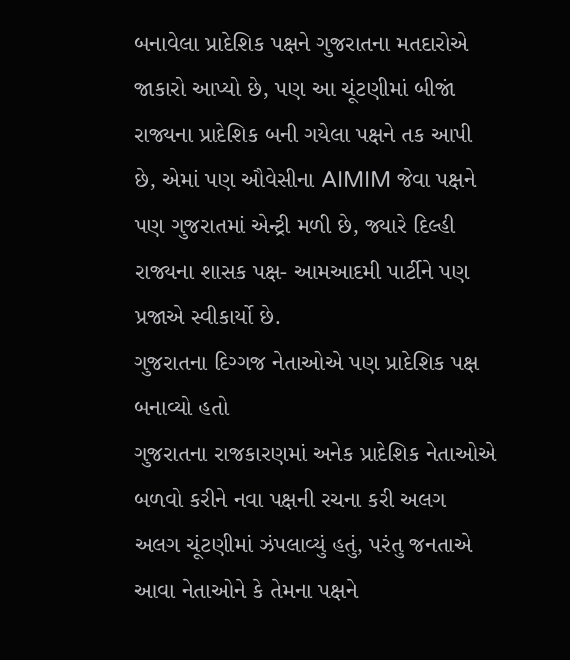બનાવેલા પ્રાદેશિક પક્ષને ગુજરાતના મતદારોએ જાકારો આપ્યો છે, પણ આ ચૂંટણીમાં બીજાં રાજ્યના પ્રાદેશિક બની ગયેલા પક્ષને તક આપી છે, એમાં પણ ઔવેસીના AIMIM જેવા પક્ષને પણ ગુજરાતમાં એન્ટ્રી મળી છે, જ્યારે દિલ્હી રાજ્યના શાસક પક્ષ- આમઆદમી પાર્ટીને પણ પ્રજાએ સ્વીકાર્યો છે.
ગુજરાતના દિગ્ગજ નેતાઓએ પણ પ્રાદેશિક પક્ષ બનાવ્યો હતો
ગુજરાતના રાજકારણમાં અનેક પ્રાદેશિક નેતાઓએ બળવો કરીને નવા પક્ષની રચના કરી અલગ અલગ ચૂંટણીમાં ઝંપલાવ્યું હતું, પરંતુ જનતાએ આવા નેતાઓને કે તેમના પક્ષને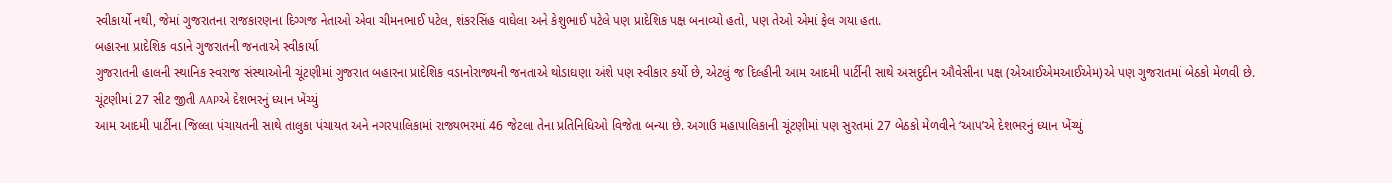સ્વીકાર્યો નથી, જેમાં ગુજરાતના રાજકારણના દિગ્ગજ નેતાઓ એવા ચીમનભાઈ પટેલ, શંકરસિંહ વાઘેલા અને કેશુભાઈ પટેલે પણ પ્રાદેશિક પક્ષ બનાવ્યો હતો, પણ તેઓ એમાં ફેલ ગયા હતા.
બહારના પ્રાદેશિક વડાને ગુજરાતની જનતાએ સ્વીકાર્યા
ગુજરાતની હાલની સ્થાનિક સ્વરાજ સંસ્થાઓની ચૂંટણીમાં ગુજરાત બહારના પ્રાદેશિક વડાનોરાજ્યની જનતાએ થોડાઘણા અંશે પણ સ્વીકાર કર્યો છે, એટલું જ દિલ્હીની આમ આદમી પાર્ટીની સાથે અસદુદીન ઔવેસીના પક્ષ (એઆઈએમઆઈએમ)એ પણ ગુજરાતમાં બેઠકો મેળવી છે.
ચૂંટણીમાં 27 સીટ જીતી AAPએ દેશભરનું ધ્યાન ખેંચ્યું
આમ આદમી પાર્ટીના જિલ્લા પંચાયતની સાથે તાલુકા પંચાયત અને નગરપાલિકામાં રાજ્યભરમાં 46 જેટલા તેના પ્રતિનિધિઓ વિજેતા બન્યા છે. અગાઉ મહાપાલિકાની ચૂંટણીમાં પણ સુરતમાં 27 બેઠકો મેળવીને ‘આપ’એ દેશભરનું ધ્યાન ખેંચ્યું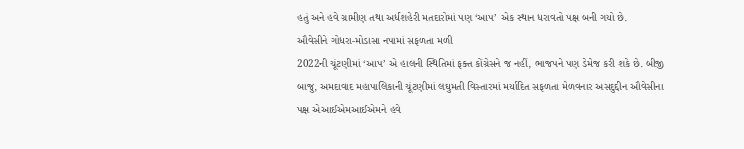હતું અને હવે ગ્રામીણ તથા અર્ધશહેરી મતદારોમાં પણ ‘આપ’ એક સ્થાન ધરાવતો પક્ષ બની ગયો છે.
ઔવેસીને ગોધરા-મોડાસા નપામાં સફળતા મળી
2022ની ચૂંટણીમાં ‘આપ’ એ હાલની સ્થિતિમાં ફક્ત કોંગ્રેસને જ નહીં, ભાજપને પણ ડેમેજ કરી શકે છે. બીજી બાજુ, અમદાવાદ મહાપાલિકાની ચૂંટણીમાં લઘુમતી વિસ્તારમાં મર્યાદિત સફળતા મેળવનાર અસદુદ્દીન ઔવેસીના પક્ષ એઆઈએમઆઈએમને હવે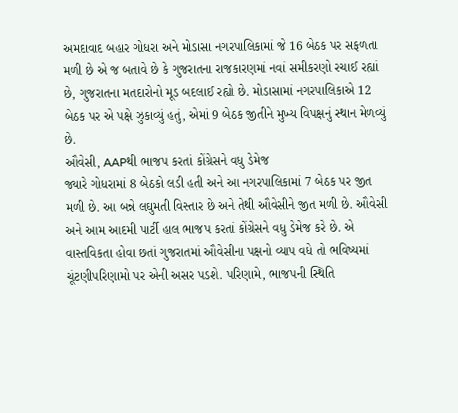અમદાવાદ બહાર ગોધરા અને મોડાસા નગરપાલિકામાં જે 16 બેઠક પર સફળતા મળી છે એ જ બતાવે છે કે ગુજરાતના રાજકારણમાં નવાં સમીકરણો રચાઈ રહ્યાં છે, ગુજરાતના મતદારોનો મૂડ બદલાઈ રહ્યો છે. મોડાસામાં નગરપાલિકાએ 12 બેઠક પર એ પક્ષે ઝુકાવ્યું હતું, એમાં 9 બેઠક જીતીને મુખ્ય વિપક્ષનું સ્થાન મેળવ્યું છે.
ઔવેસી, AAPથી ભાજપ કરતાં કોંગ્રેસને વધુ ડેમેજ
જ્યારે ગોધરામાં 8 બેઠકો લડી હતી અને આ નગરપાલિકામાં 7 બેઠક પર જીત મળી છે. આ બન્ને લઘુમતી વિસ્તાર છે અને તેથી ઔવેસીને જીત મળી છે. ઔવેસી અને આમ આદમી પાર્ટી હાલ ભાજપ કરતાં કોંગ્રેસને વધુ ડેમેજ કરે છે. એ વાસ્તવિકતા હોવા છતાં ગુજરાતમાં ઔવેસીના પક્ષનો વ્યાપ વધે તો ભવિષ્યમાં ચૂંટણીપરિણામો પર એની અસર પડશે. પરિણામે, ભાજપની સ્થિતિ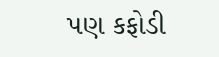પણ કફોડી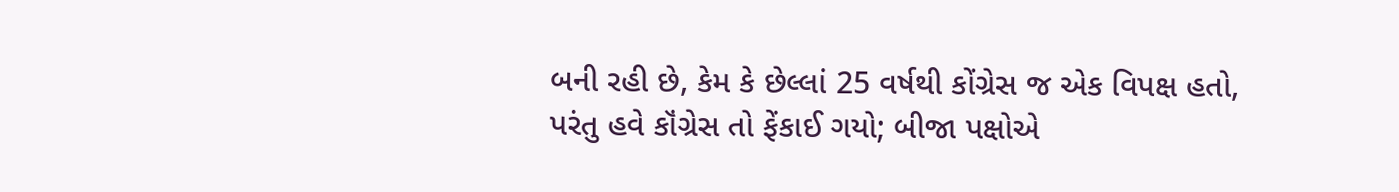બની રહી છે, કેમ કે છેલ્લાં 25 વર્ષથી કોંગ્રેસ જ એક વિપક્ષ હતો, પરંતુ હવે કૉંગ્રેસ તો ફેંકાઈ ગયો; બીજા પક્ષોએ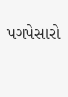પગપેસારો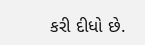કરી દીધો છે.